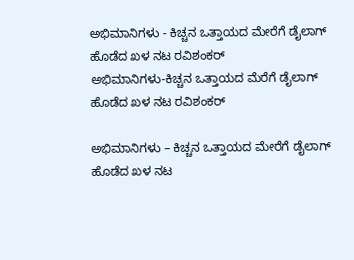ಅಭಿಮಾನಿಗಳು - ಕಿಚ್ಚನ ಒತ್ತಾಯದ ಮೇರೆಗೆ ಡೈಲಾಗ್ ಹೊಡೆದ ಖಳ ನಟ ರವಿಶಂಕರ್
ಅಭಿಮಾನಿಗಳು-ಕಿಚ್ಚನ ಒತ್ತಾಯದ ಮೆರೆಗೆ ಡೈಲಾಗ್ ಹೊಡೆದ ಖಳ ನಟ ರವಿಶಂಕರ್

ಅಭಿಮಾನಿಗಳು – ಕಿಚ್ಚನ ಒತ್ತಾಯದ ಮೇರೆಗೆ ಡೈಲಾಗ್ ಹೊಡೆದ ಖಳ ನಟ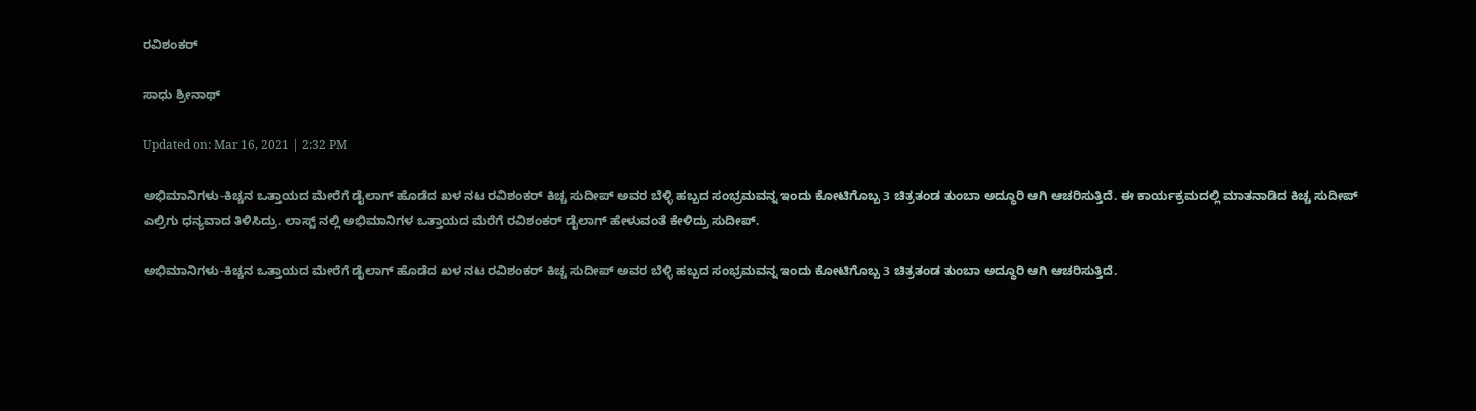ರವಿಶಂಕರ್

ಸಾಧು ಶ್ರೀನಾಥ್

Updated on: Mar 16, 2021 | 2:32 PM

ಅಭಿಮಾನಿಗಳು-ಕಿಚ್ಚನ ಒತ್ತಾಯದ ಮೇರೆಗೆ ಡೈಲಾಗ್ ಹೊಡೆದ ಖಳ ನಟ ರವಿಶಂಕರ್ ಕಿಚ್ಚ ಸುದೀಪ್ ಅವರ ಬೆಳ್ಳಿ ಹಬ್ಬದ ಸಂಭ್ರಮವನ್ನ ಇಂದು ಕೋಟಿಗೊಬ್ಬ 3 ಚಿತ್ರತಂಡ ತುಂಬಾ ಅದ್ಧೂರಿ ಆಗಿ ಆಚರಿಸುತ್ತಿದೆ. ಈ ಕಾರ್ಯಕ್ರಮದಲ್ಲಿ ಮಾತನಾಡಿದ ಕಿಚ್ಚ ಸುದೀಪ್ ಎಲ್ರಿಗು ಧನ್ಯವಾದ ತಿಳಿಸಿದ್ರು. ಲಾಸ್ಟ್ ನಲ್ಲಿ ಅಭಿಮಾನಿಗಳ ಒತ್ತಾಯದ ಮೆರೆಗೆ ರವಿಶಂಕರ್ ಡೈಲಾಗ್ ಹೇಳುವಂತೆ ಕೇಳಿದ್ರು ಸುದೀಪ್.

ಅಭಿಮಾನಿಗಳು-ಕಿಚ್ಚನ ಒತ್ತಾಯದ ಮೇರೆಗೆ ಡೈಲಾಗ್ ಹೊಡೆದ ಖಳ ನಟ ರವಿಶಂಕರ್ ಕಿಚ್ಚ ಸುದೀಪ್ ಅವರ ಬೆಳ್ಳಿ ಹಬ್ಬದ ಸಂಭ್ರಮವನ್ನ ಇಂದು ಕೋಟಿಗೊಬ್ಬ 3 ಚಿತ್ರತಂಡ ತುಂಬಾ ಅದ್ಧೂರಿ ಆಗಿ ಆಚರಿಸುತ್ತಿದೆ.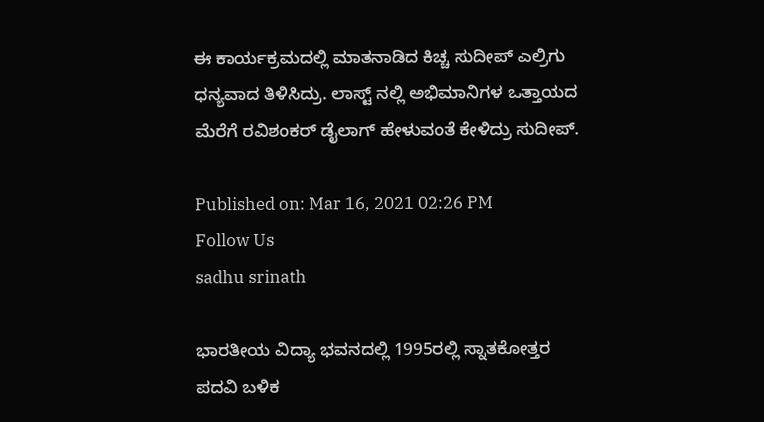ಈ ಕಾರ್ಯಕ್ರಮದಲ್ಲಿ ಮಾತನಾಡಿದ ಕಿಚ್ಚ ಸುದೀಪ್ ಎಲ್ರಿಗು ಧನ್ಯವಾದ ತಿಳಿಸಿದ್ರು. ಲಾಸ್ಟ್ ನಲ್ಲಿ ಅಭಿಮಾನಿಗಳ ಒತ್ತಾಯದ ಮೆರೆಗೆ ರವಿಶಂಕರ್ ಡೈಲಾಗ್ ಹೇಳುವಂತೆ ಕೇಳಿದ್ರು ಸುದೀಪ್.

Published on: Mar 16, 2021 02:26 PM
Follow Us
sadhu srinath

ಭಾರತೀಯ ವಿದ್ಯಾ ಭವನದಲ್ಲಿ 1995ರಲ್ಲಿ ಸ್ನಾತಕೋತ್ತರ ಪದವಿ ಬಳಿಕ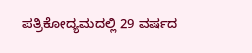ಪತ್ರಿಕೋದ್ಯಮದಲ್ಲಿ 29 ವರ್ಷದ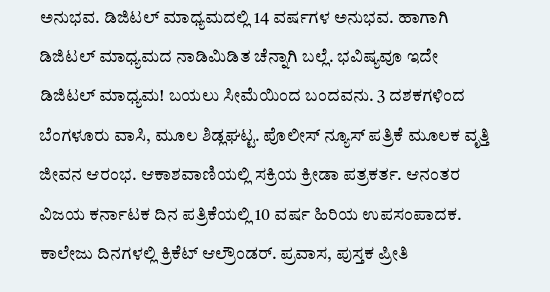ಅನುಭವ. ಡಿಜಿಟಲ್ ಮಾಧ್ಯಮದಲ್ಲಿ 14 ವರ್ಷಗಳ ಅನುಭವ. ಹಾಗಾಗಿ ಡಿಜಿಟಲ್ ಮಾಧ್ಯಮದ ನಾಡಿಮಿಡಿತ ಚೆನ್ನಾಗಿ ಬಲ್ಲೆ. ಭವಿಷ್ಯವೂ ಇದೇ ಡಿಜಿಟಲ್ ಮಾಧ್ಯಮ! ಬಯಲು ಸೀಮೆಯಿಂದ ಬಂದವನು. 3 ದಶಕಗಳಿಂದ ಬೆಂಗಳೂರು ವಾಸಿ, ಮೂಲ ಶಿಡ್ಲಘಟ್ಟ. ಪೊಲೀಸ್ ನ್ಯೂಸ್ ಪತ್ರಿಕೆ ಮೂಲಕ ವೃತ್ತಿ ಜೀವನ ಆರಂಭ. ಆಕಾಶವಾಣಿಯಲ್ಲಿ ಸಕ್ರಿಯ ಕ್ರೀಡಾ ಪತ್ರಕರ್ತ. ಆನಂತರ ವಿಜಯ ಕರ್ನಾಟಕ ದಿನ ಪತ್ರಿಕೆಯಲ್ಲಿ 10 ವರ್ಷ ಹಿರಿಯ ಉಪಸಂಪಾದಕ. ಕಾಲೇಜು ದಿನಗಳಲ್ಲಿ ಕ್ರಿಕೆಟ್ ಆಲ್ರೌಂಡರ್. ಪ್ರವಾಸ, ಪುಸ್ತಕ ಪ್ರೀತಿ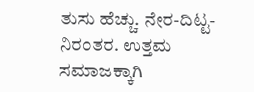ತುಸು ಹೆಚ್ಚು. ನೇರ-ದಿಟ್ಟ-ನಿರಂತರ. ಉತ್ತಮ ಸಮಾಜಕ್ಕಾಗಿ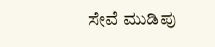ಸೇವೆ ಮುಡಿಪು